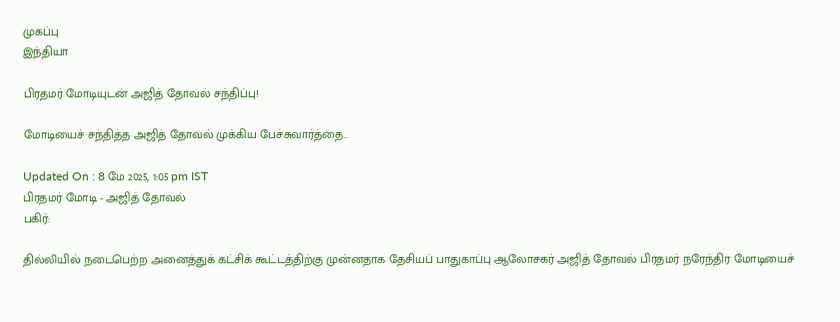முகப்பு
இந்தியா

பிரதமர் மோடியுடன் அஜித் தோவல் சந்திப்பு!

மோடியைச் சந்தித்த அஜித் தோவல் முக்கிய பேச்சுவார்த்தை..

Updated On : 8 மே 2025, 1:05 pm IST
பிரதமர் மோடி - அஜித் தோவல்
பகிர்:

தில்லியில் நடைபெற்ற அனைத்துக் கட்சிக் கூட்டத்திற்கு முன்னதாக தேசியப் பாதுகாப்பு ஆலோசகர் அஜித் தோவல் பிரதமர் நரேந்திர மோடியைச்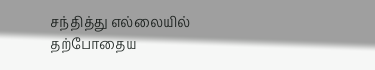சந்தித்து எல்லையில் தற்போதைய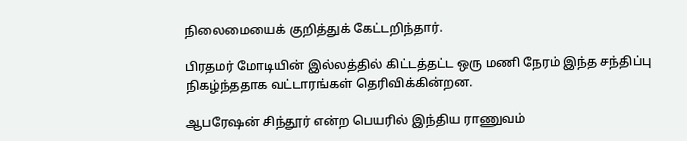நிலைமையைக் குறித்துக் கேட்டறிந்தார்.

பிரதமர் மோடியின் இல்லத்தில் கிட்டத்தட்ட ஒரு மணி நேரம் இந்த சந்திப்பு நிகழ்ந்ததாக வட்டாரங்கள் தெரிவிக்கின்றன.

ஆபரேஷன் சிந்தூர் என்ற பெயரில் இந்திய ராணுவம்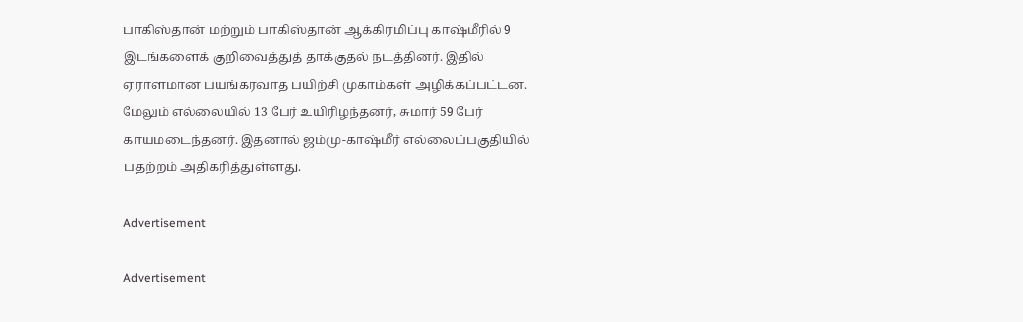பாகிஸ்தான் மற்றும் பாகிஸ்தான் ஆக்கிரமிப்பு காஷ்மீரில் 9 இடங்களைக் குறிவைத்துத் தாக்குதல் நடத்தினர். இதில் ஏராளமான பயங்கரவாத பயிற்சி முகாம்கள் அழிக்கப்பட்டன. மேலும் எல்லையில் 13 பேர் உயிரிழந்தனர், சுமார் 59 பேர் காயமடைந்தனர். இதனால் ஜம்மு-காஷ்மீர் எல்லைப்பகுதியில் பதற்றம் அதிகரித்துள்ளது.

Advertisement

Advertisement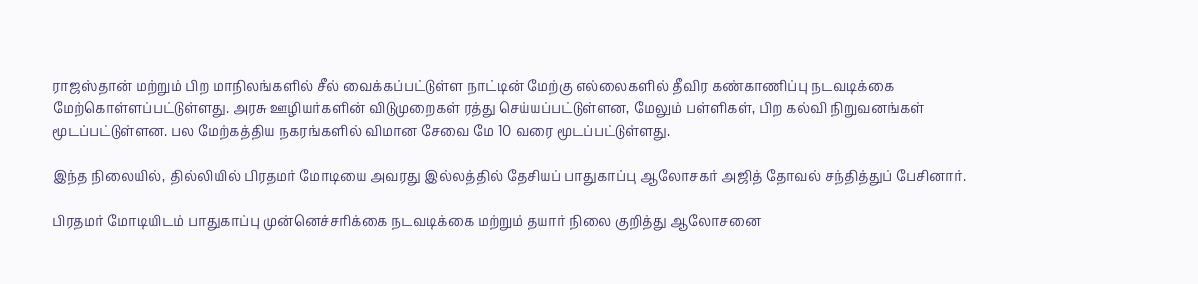ராஜஸ்தான் மற்றும் பிற மாநிலங்களில் சீல் வைக்கப்பட்டுள்ள நாட்டின் மேற்கு எல்லைகளில் தீவிர கண்காணிப்பு நடவடிக்கை மேற்கொள்ளப்பட்டுள்ளது. அரசு ஊழியர்களின் விடுமுறைகள் ரத்து செய்யப்பட்டுள்ளன, மேலும் பள்ளிகள், பிற கல்வி நிறுவனங்கள் மூடப்பட்டுள்ளன. பல மேற்கத்திய நகரங்களில் விமான சேவை மே 10 வரை மூடப்பட்டுள்ளது.

இந்த நிலையில், தில்லியில் பிரதமர் மோடியை அவரது இல்லத்தில் தேசியப் பாதுகாப்பு ஆலோசகர் அஜித் தோவல் சந்தித்துப் பேசினார்.

பிரதமர் மோடியிடம் பாதுகாப்பு முன்னெச்சரிக்கை நடவடிக்கை மற்றும் தயார் நிலை குறித்து ஆலோசனை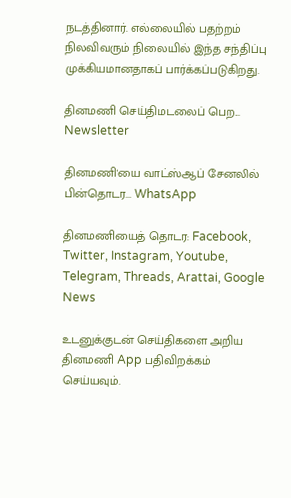நடத்தினார். எல்லையில் பதற்றம் நிலவிவரும் நிலையில் இந்த சந்திப்பு முக்கியமானதாகப் பார்க்கப்படுகிறது.

தினமணி செய்திமடலைப் பெற... Newsletter

தினமணி'யை வாட்ஸ்ஆப் சேனலில் பின்தொடர... WhatsApp

தினமணியைத் தொடர: Facebook, Twitter, Instagram, Youtube, Telegram, Threads, Arattai, Google News

உடனுக்குடன் செய்திகளை அறிய தினமணி App பதிவிறக்கம் செய்யவும்.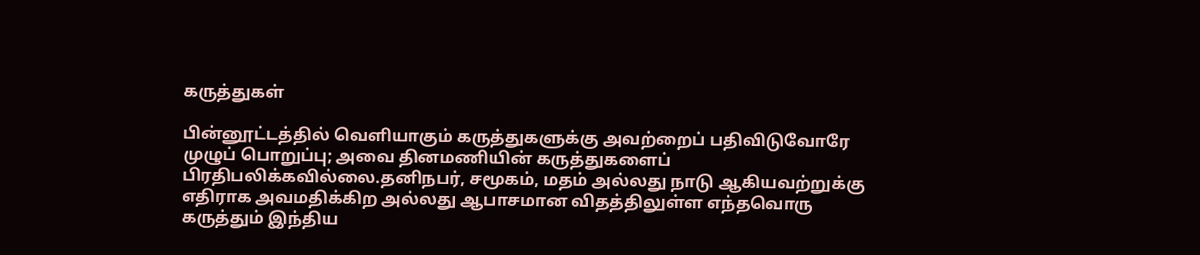கருத்துகள்

பின்னூட்டத்தில் வெளியாகும் கருத்துகளுக்கு அவற்றைப் பதிவிடுவோரே முழுப் பொறுப்பு; அவை தினமணியின் கருத்துகளைப் பிரதிபலிக்கவில்லை.தனிநபர், சமூகம், மதம் அல்லது நாடு ஆகியவற்றுக்கு எதிராக அவமதிக்கிற அல்லது ஆபாசமான விதத்திலுள்ள எந்தவொரு கருத்தும் இந்திய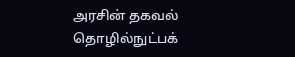அரசின் தகவல் தொழில்நுட்பக்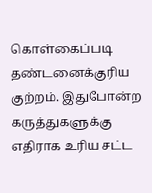கொள்கைப்படி தண்டனைக்குரிய குற்றம். இதுபோன்ற கருத்துகளுக்கு எதிராக உரிய சட்ட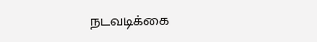நடவடிக்கை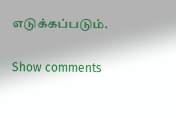எடுக்கப்படும்.

Show comments